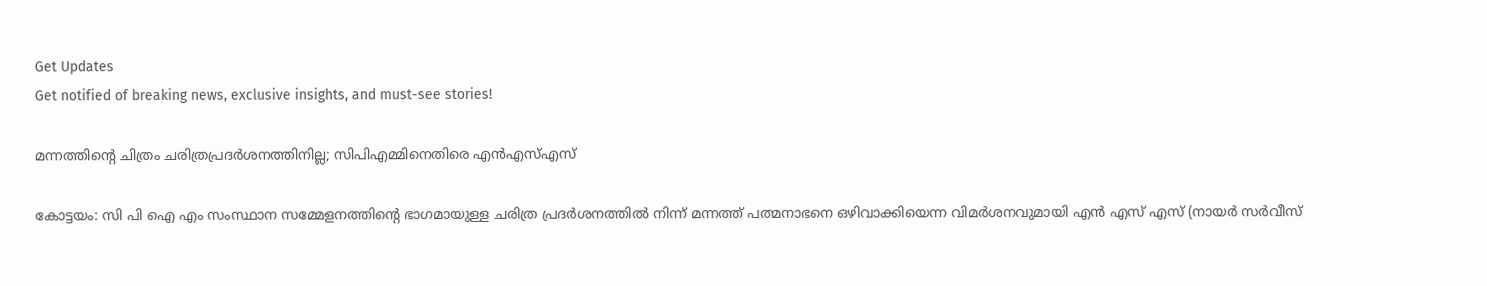Get Updates
Get notified of breaking news, exclusive insights, and must-see stories!

മന്നത്തിന്റെ ചിത്രം ചരിത്രപ്രദര്‍ശനത്തിനില്ല; സിപിഎമ്മിനെതിരെ എന്‍എസ്എസ്

കോട്ടയം: സി പി ഐ എം സംസ്ഥാന സമ്മേളനത്തിന്റെ ഭാഗമായുള്ള ചരിത്ര പ്രദര്‍ശനത്തില്‍ നിന്ന് മന്നത്ത് പത്മനാഭനെ ഒഴിവാക്കിയെന്ന വിമര്‍ശനവുമായി എന്‍ എസ് എസ് (നായര്‍ സര്‍വീസ്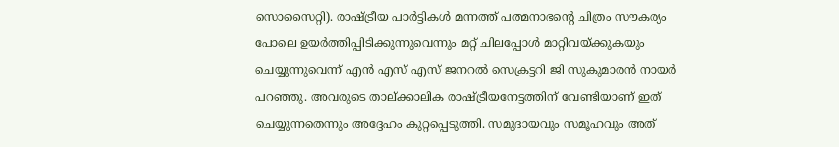സൊസൈറ്റി). രാഷ്ട്രീയ പാര്‍ട്ടികള്‍ മന്നത്ത് പത്മനാഭന്റെ ചിത്രം സൗകര്യം പോലെ ഉയര്‍ത്തിപ്പിടിക്കുന്നുവെന്നും മറ്റ് ചിലപ്പോള്‍ മാറ്റിവയ്ക്കുകയും ചെയ്യുന്നുവെന്ന് എന്‍ എസ് എസ് ജനറല്‍ സെക്രട്ടറി ജി സുകുമാരന്‍ നായര്‍ പറഞ്ഞു. അവരുടെ താല്ക്കാലിക രാഷ്ട്രീയനേട്ടത്തിന് വേണ്ടിയാണ് ഇത് ചെയ്യുന്നതെന്നും അദ്ദേഹം കുറ്റപ്പെടുത്തി. സമുദായവും സമൂഹവും അത്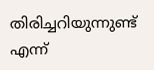തിരിച്ചറിയുന്നുണ്ട് എന്ന്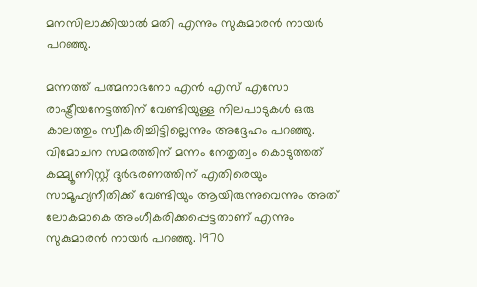മനസിലാക്കിയാല്‍ മതി എന്നും സുകുമാരന്‍ നായര്‍ പറഞ്ഞു.

മന്നത്ത് പത്മനാഭനോ എന്‍ എസ് എസോ രാഷ്ട്രീയനേട്ടത്തിന് വേണ്ടിയുള്ള നിലപാടുകള്‍ ഒരു കാലത്തും സ്വീകരിച്ചിട്ടില്ലെന്നും അദ്ദേഹം പറഞ്ഞു. വിമോചന സമരത്തിന് മന്നം നേതൃത്വം കൊടുത്തത് കമ്മ്യൂണിസ്റ്റ് ദുര്‍ഭരണത്തിന് എതിരെയും സാമൂഹ്യനീതിക്ക് വേണ്ടിയും ആയിരുന്നുവെന്നും അത് ലോകമാകെ അംഗീകരിക്കപ്പെട്ടതാണ് എന്നും സുകുമാരന്‍ നായര്‍ പറഞ്ഞു. 1970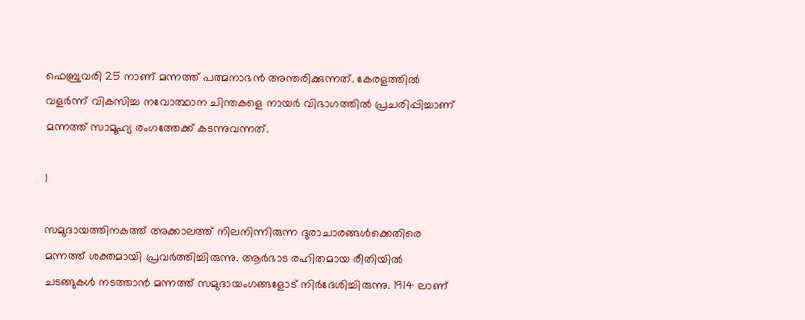ഫെബ്രുവരി 25 നാണ് മന്നത്ത് പത്മനാഭന്‍ അന്തരിക്കുന്നത്. കേരളത്തില്‍ വളര്‍ന്ന് വികസിച്ച നവോത്ഥാന ചിന്തകളെ നായര്‍ വിഭാഗത്തില്‍ പ്രചരിപ്പിച്ചാണ് മന്നത്ത് സാമൂഹ്യ രംഗത്തേക്ക് കടന്നുവന്നത്.

1

സമുദായത്തിനകത്ത് അക്കാലത്ത് നിലനിന്നിരുന്ന ദുരാചാരങ്ങള്‍ക്കെതിരെ മന്നത്ത് ശക്തമായി പ്രവര്‍ത്തിച്ചിരുന്നു. ആര്‍ഭാട രഹിതമായ രീതിയില്‍ ചടങ്ങുകള്‍ നടത്താന്‍ മന്നത്ത് സമുദായംഗങ്ങളോട് നിര്‍ദേശിച്ചിരുന്നു. 1914 ലാണ്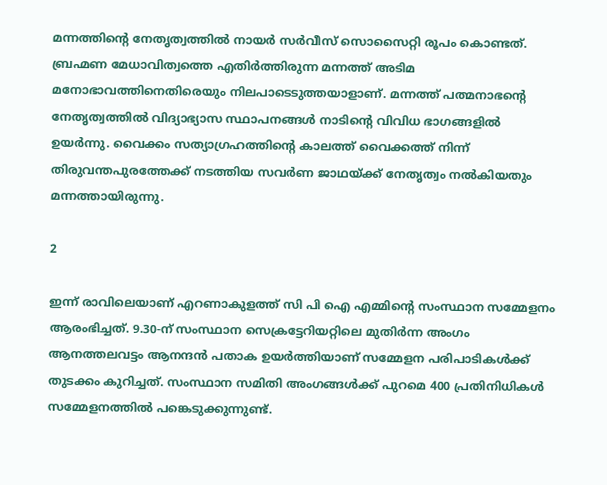മന്നത്തിന്റെ നേതൃത്വത്തില്‍ നായര്‍ സര്‍വീസ് സൊസൈറ്റി രൂപം കൊണ്ടത്. ബ്രഹ്മണ മേധാവിത്വത്തെ എതിര്‍ത്തിരുന്ന മന്നത്ത് അടിമ മനോഭാവത്തിനെതിരെയും നിലപാടെടുത്തയാളാണ്. മന്നത്ത് പത്മനാഭന്റെ നേതൃത്വത്തില്‍ വിദ്യാഭ്യാസ സ്ഥാപനങ്ങള്‍ നാടിന്റെ വിവിധ ഭാഗങ്ങളില്‍ ഉയര്‍ന്നു. വൈക്കം സത്യാഗ്രഹത്തിന്റെ കാലത്ത് വൈക്കത്ത് നിന്ന് തിരുവന്തപുരത്തേക്ക് നടത്തിയ സവര്‍ണ ജാഥയ്ക്ക് നേതൃത്വം നല്‍കിയതും മന്നത്തായിരുന്നു.

2

ഇന്ന് രാവിലെയാണ് എറണാകുളത്ത് സി പി ഐ എമ്മിന്റെ സംസ്ഥാന സമ്മേളനം ആരംഭിച്ചത്. 9.30-ന് സംസ്ഥാന സെക്രട്ടേറിയറ്റിലെ മുതിര്‍ന്ന അംഗം ആനത്തലവട്ടം ആനന്ദന്‍ പതാക ഉയര്‍ത്തിയാണ് സമ്മേളന പരിപാടികള്‍ക്ക് തുടക്കം കുറിച്ചത്. സംസ്ഥാന സമിതി അംഗങ്ങള്‍ക്ക് പുറമെ 400 പ്രതിനിധികള്‍ സമ്മേളനത്തില്‍ പങ്കെടുക്കുന്നുണ്ട്.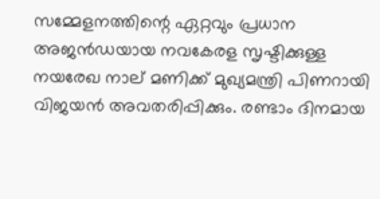സമ്മേളനത്തിന്റെ ഏറ്റവും പ്രധാന അജന്‍ഡയായ നവകേരള സൃഷ്ടിക്കുള്ള നയരേഖ നാല് മണിക്ക് മുഖ്യമന്ത്രി പിണറായി വിജയന്‍ അവതരിപ്പിക്കും. രണ്ടാം ദിനമായ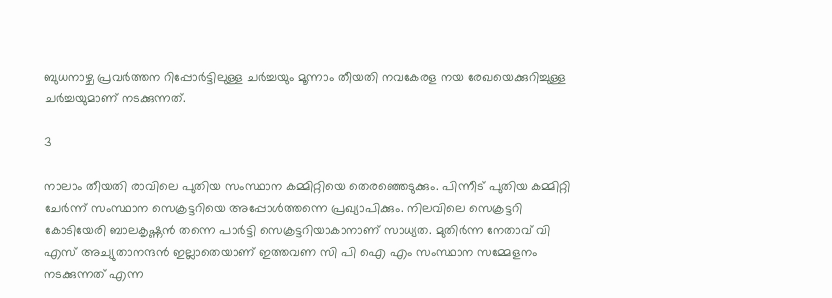ബുധനാഴ്ച പ്രവര്‍ത്തന റിപ്പോര്‍ട്ടിലുള്ള ചര്‍ച്ചയും മൂന്നാം തീയതി നവകേരള നയ രേഖയെക്കുറിച്ചുള്ള ചര്‍ച്ചയുമാണ് നടക്കുന്നത്.

3

നാലാം തീയതി രാവിലെ പുതിയ സംസ്ഥാന കമ്മിറ്റിയെ തെരഞ്ഞെടുക്കും. പിന്നീട് പുതിയ കമ്മിറ്റി ചേര്‍ന്ന് സംസ്ഥാന സെക്രട്ടറിയെ അപ്പോള്‍ത്തന്നെ പ്രഖ്യാപിക്കും. നിലവിലെ സെക്രട്ടറി കോടിയേരി ബാലകൃഷ്ണന്‍ തന്നെ പാര്‍ട്ടി സെക്രട്ടറിയാകാനാണ് സാധ്യത. മുതിര്‍ന്ന നേതാവ് വി എസ് അച്യുതാനന്ദന്‍ ഇല്ലാതെയാണ് ഇത്തവണ സി പി ഐ എം സംസ്ഥാന സമ്മേളനം നടക്കുന്നത് എന്ന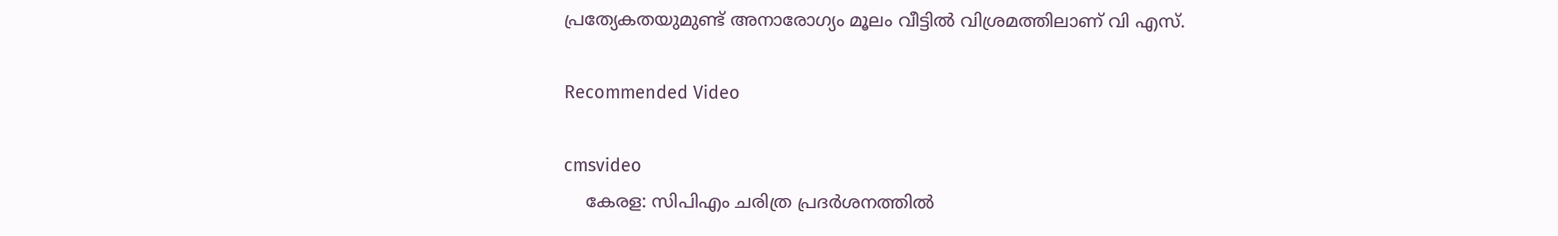പ്രത്യേകതയുമുണ്ട് അനാരോഗ്യം മൂലം വീട്ടില്‍ വിശ്രമത്തിലാണ് വി എസ്.

Recommended Video

cmsvideo
    കേരള: സിപിഎം ചരിത്ര പ്രദർശനത്തിൽ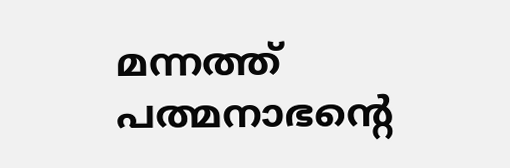മന്നത്ത് പത്മനാഭന്റെ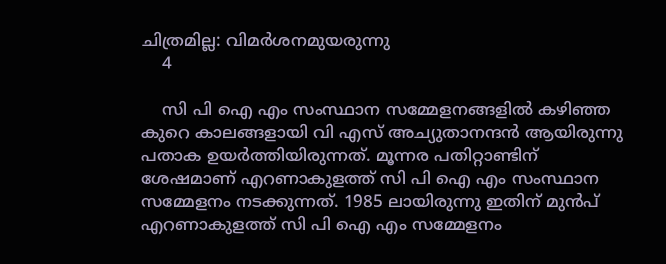ചിത്രമില്ല: വിമർശനമുയരുന്നു
    4

    സി പി ഐ എം സംസ്ഥാന സമ്മേളനങ്ങളില്‍ കഴിഞ്ഞ കുറെ കാലങ്ങളായി വി എസ് അച്യുതാനന്ദന്‍ ആയിരുന്നു പതാക ഉയര്‍ത്തിയിരുന്നത്. മൂന്നര പതിറ്റാണ്ടിന് ശേഷമാണ് എറണാകുളത്ത് സി പി ഐ എം സംസ്ഥാന സമ്മേളനം നടക്കുന്നത്. 1985 ലായിരുന്നു ഇതിന് മുന്‍പ് എറണാകുളത്ത് സി പി ഐ എം സമ്മേളനം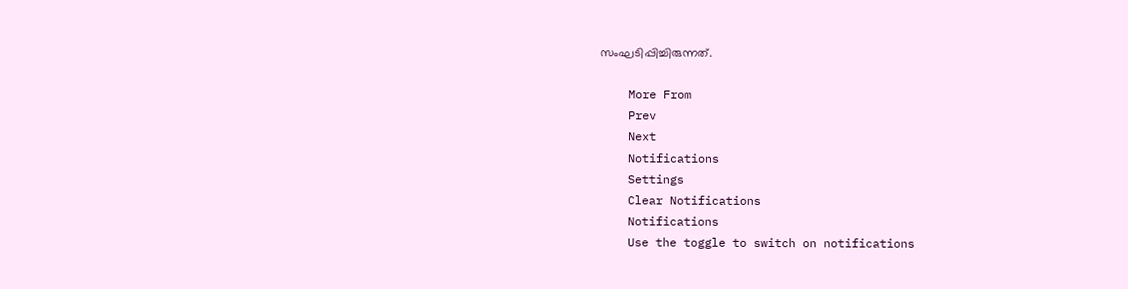സംഘടിപ്പിച്ചിരുന്നത്.

    More From
    Prev
    Next
    Notifications
    Settings
    Clear Notifications
    Notifications
    Use the toggle to switch on notifications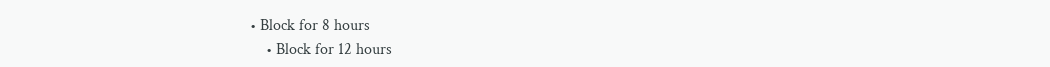• Block for 8 hours
    • Block for 12 hours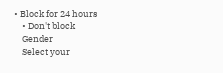• Block for 24 hours
    • Don't block
    Gender
    Select your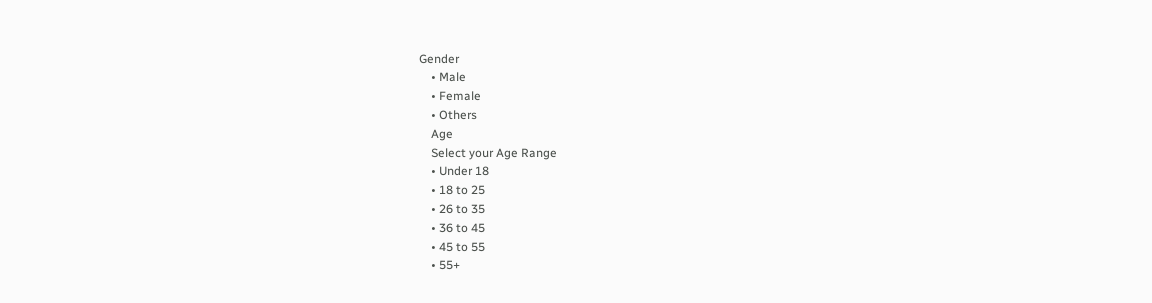Gender
    • Male
    • Female
    • Others
    Age
    Select your Age Range
    • Under 18
    • 18 to 25
    • 26 to 35
    • 36 to 45
    • 45 to 55
    • 55+